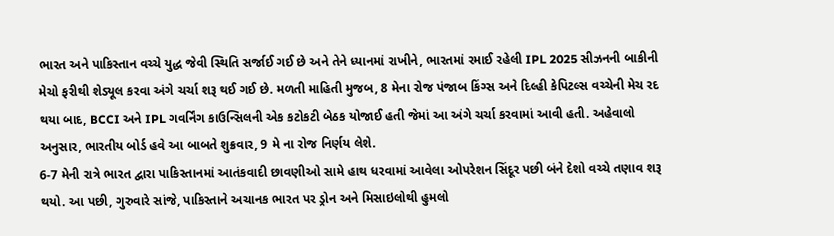ભારત અને પાકિસ્તાન વચ્ચે યુદ્ધ જેવી સ્થિતિ સર્જાઈ ગઈ છે અને તેને ધ્યાનમાં રાખીને, ભારતમાં રમાઈ રહેલી IPL 2025 સીઝનની બાકીની મેચો ફરીથી શેડ્યૂલ કરવા અંગે ચર્ચા શરૂ થઈ ગઈ છે. મળતી માહિતી મુજબ, 8 મેના રોજ પંજાબ કિંગ્સ અને દિલ્હી કેપિટલ્સ વચ્ચેની મેચ રદ થયા બાદ, BCCI અને IPL ગવર્નિંગ કાઉન્સિલની એક કટોકટી બેઠક યોજાઈ હતી જેમાં આ અંગે ચર્ચા કરવામાં આવી હતી. અહેવાલો અનુસાર, ભારતીય બોર્ડ હવે આ બાબતે શુક્રવાર, 9 મે ના રોજ નિર્ણય લેશે.
6-7 મેની રાત્રે ભારત દ્વારા પાકિસ્તાનમાં આતંકવાદી છાવણીઓ સામે હાથ ધરવામાં આવેલા ઓપરેશન સિંદૂર પછી બંને દેશો વચ્ચે તણાવ શરૂ થયો. આ પછી, ગુરુવારે સાંજે, પાકિસ્તાને અચાનક ભારત પર ડ્રોન અને મિસાઇલોથી હુમલો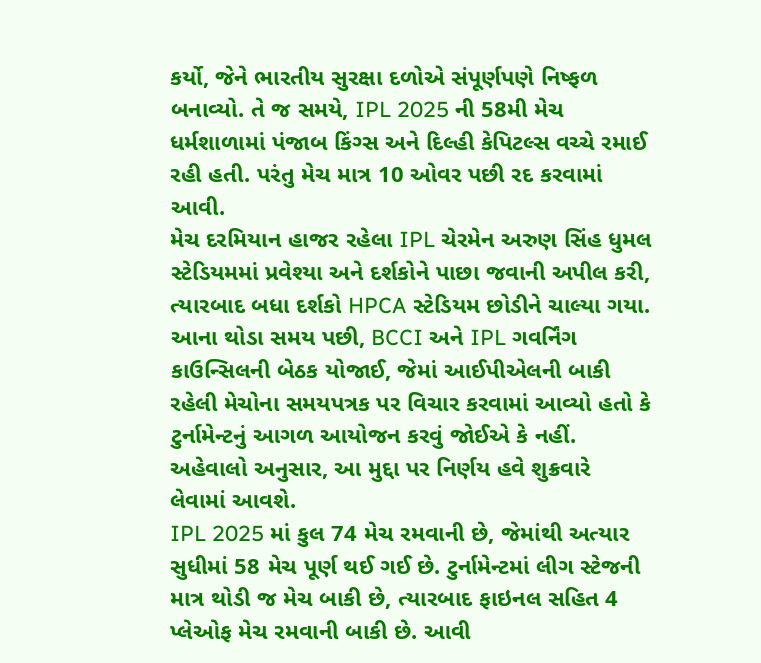કર્યો, જેને ભારતીય સુરક્ષા દળોએ સંપૂર્ણપણે નિષ્ફળ બનાવ્યો. તે જ સમયે, IPL 2025 ની 58મી મેચ ધર્મશાળામાં પંજાબ કિંગ્સ અને દિલ્હી કેપિટલ્સ વચ્ચે રમાઈ રહી હતી. પરંતુ મેચ માત્ર 10 ઓવર પછી રદ કરવામાં આવી.
મેચ દરમિયાન હાજર રહેલા IPL ચેરમેન અરુણ સિંહ ધુમલ સ્ટેડિયમમાં પ્રવેશ્યા અને દર્શકોને પાછા જવાની અપીલ કરી, ત્યારબાદ બધા દર્શકો HPCA સ્ટેડિયમ છોડીને ચાલ્યા ગયા. આના થોડા સમય પછી, BCCI અને IPL ગવર્નિંગ કાઉન્સિલની બેઠક યોજાઈ, જેમાં આઈપીએલની બાકી રહેલી મેચોના સમયપત્રક પર વિચાર કરવામાં આવ્યો હતો કે ટુર્નામેન્ટનું આગળ આયોજન કરવું જોઈએ કે નહીં. અહેવાલો અનુસાર, આ મુદ્દા પર નિર્ણય હવે શુક્રવારે લેવામાં આવશે.
IPL 2025 માં કુલ 74 મેચ રમવાની છે, જેમાંથી અત્યાર સુધીમાં 58 મેચ પૂર્ણ થઈ ગઈ છે. ટુર્નામેન્ટમાં લીગ સ્ટેજની માત્ર થોડી જ મેચ બાકી છે, ત્યારબાદ ફાઇનલ સહિત 4 પ્લેઓફ મેચ રમવાની બાકી છે. આવી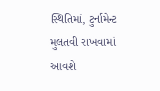સ્થિતિમાં, ટુર્નામેન્ટ મુલતવી રાખવામાં આવશે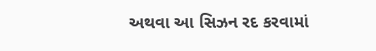અથવા આ સિઝન રદ કરવામાં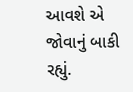આવશે એ જોવાનું બાકી રહ્યું.